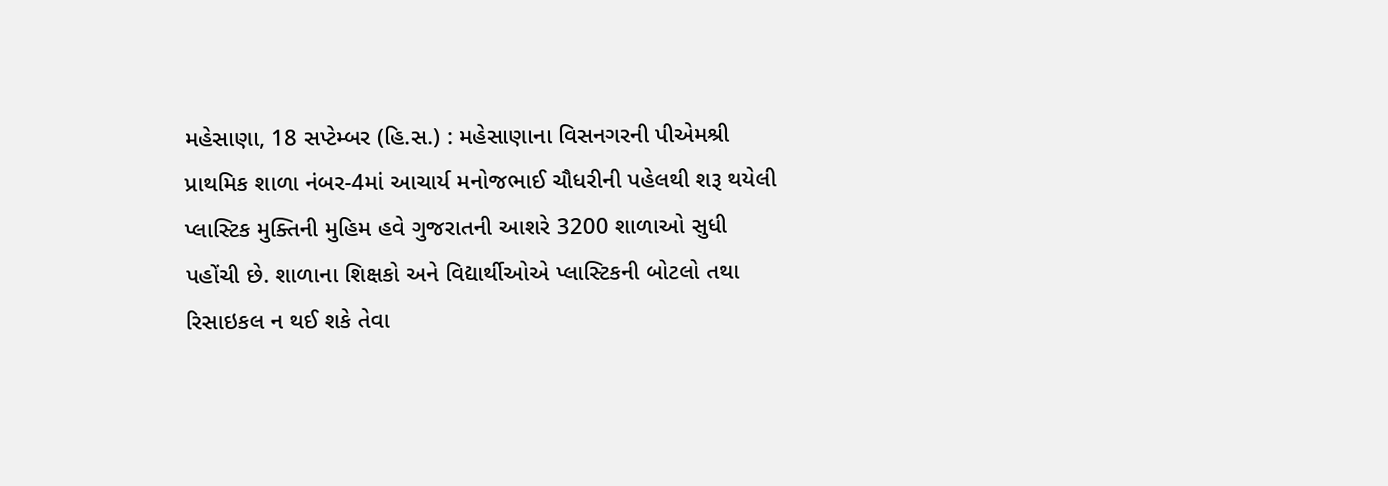મહેસાણા, 18 સપ્ટેમ્બર (હિ.સ.) : મહેસાણાના વિસનગરની પીએમશ્રી પ્રાથમિક શાળા નંબર-4માં આચાર્ય મનોજભાઈ ચૌધરીની પહેલથી શરૂ થયેલી પ્લાસ્ટિક મુક્તિની મુહિમ હવે ગુજરાતની આશરે 3200 શાળાઓ સુધી પહોંચી છે. શાળાના શિક્ષકો અને વિદ્યાર્થીઓએ પ્લાસ્ટિકની બોટલો તથા રિસાઇકલ ન થઈ શકે તેવા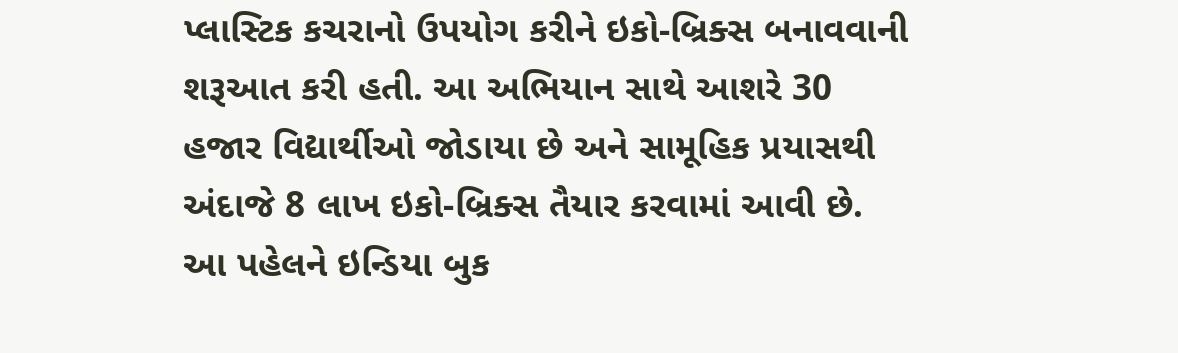પ્લાસ્ટિક કચરાનો ઉપયોગ કરીને ઇકો-બ્રિક્સ બનાવવાની શરૂઆત કરી હતી. આ અભિયાન સાથે આશરે 30 હજાર વિદ્યાર્થીઓ જોડાયા છે અને સામૂહિક પ્રયાસથી અંદાજે 8 લાખ ઇકો-બ્રિક્સ તૈયાર કરવામાં આવી છે. આ પહેલને ઇન્ડિયા બુક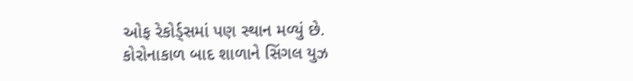ઓફ રેકોર્ડ્સમાં પણ સ્થાન મળ્યું છે.
કોરોનાકાળ બાદ શાળાને સિંગલ યુઝ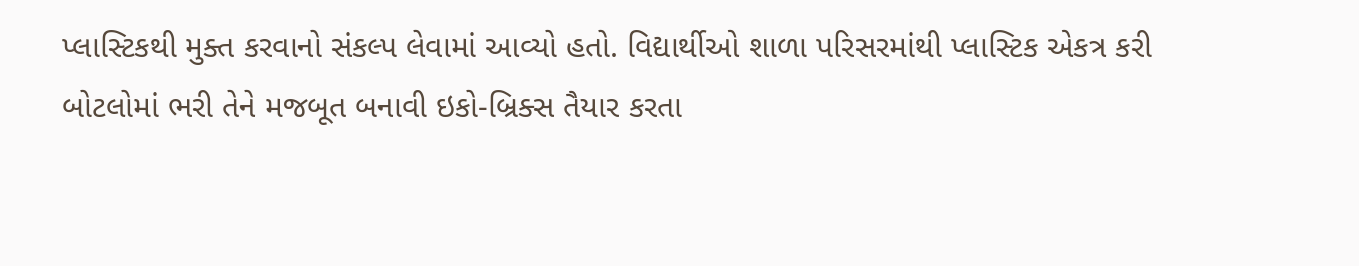પ્લાસ્ટિકથી મુક્ત કરવાનો સંકલ્પ લેવામાં આવ્યો હતો. વિદ્યાર્થીઓ શાળા પરિસરમાંથી પ્લાસ્ટિક એકત્ર કરી બોટલોમાં ભરી તેને મજબૂત બનાવી ઇકો-બ્રિક્સ તૈયાર કરતા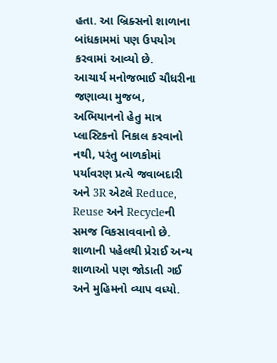હતા. આ બ્રિક્સનો શાળાના બાંધકામમાં પણ ઉપયોગ કરવામાં આવ્યો છે.
આચાર્ય મનોજભાઈ ચૌધરીના જણાવ્યા મુજબ, અભિયાનનો હેતુ માત્ર પ્લાસ્ટિકનો નિકાલ કરવાનો નથી, પરંતુ બાળકોમાં પર્યાવરણ પ્રત્યે જવાબદારી અને 3R એટલે Reduce, Reuse અને Recycleની સમજ વિકસાવવાનો છે. શાળાની પહેલથી પ્રેરાઈ અન્ય શાળાઓ પણ જોડાતી ગઈ અને મુહિમનો વ્યાપ વધ્યો.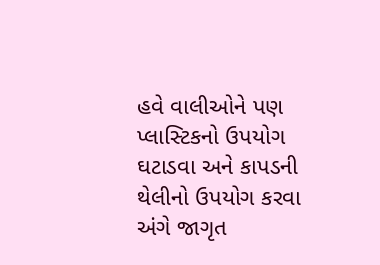હવે વાલીઓને પણ પ્લાસ્ટિકનો ઉપયોગ ઘટાડવા અને કાપડની થેલીનો ઉપયોગ કરવા અંગે જાગૃત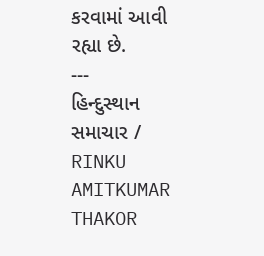કરવામાં આવી રહ્યા છે.
---
હિન્દુસ્થાન સમાચાર / RINKU AMITKUMAR THAKOR